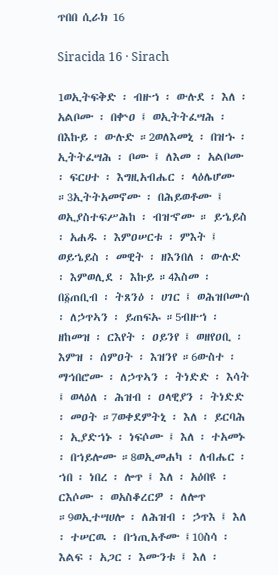ጥበበ ሲራክ 16

Siracida 16 · Sirach

1ወኢትፍቅድ ፡ ብዙኀ ፡ ውሉደ ፡ እለ ፡ አልቦሙ ፡ በቍዐ ፤ ወኢትትፈሣሕ ፡ በእኩይ ፡ ውሉድ ።2ወለእመኒ ፡ በዝኁ ፡ ኢትትፈሣሕ ፡ ቦሙ ፤ ለእመ ፡ አልቦሙ ፡ ፍርሀተ ፡ እግዚአብሔር ፡ ላዕሌሆሙ ።3ኢትትአመኖሙ ፡ በሕይወቶሙ ፤ ወኢያስተፍሥሕከ ፡ ብዝኆሙ ። ይኄይስ ፡ አሐዱ ፡ እምዐሠርቱ ፡ ምእት ፤ ወይኄይስ ፡ መዊት ፡ ዘእንበለ ፡ ውሉድ ፡ እምወሊደ ፡ እኩይ ።4እስመ ፡ በ፩ጠቢብ ፡ ትጸንዕ ፡ ሀገር ፤ ወሕዝቦሙሰ ፡ ለኃጥኣን ፡ ይጠፍኡ ።5ብዙኀ ፡ ዘከመዝ ፡ ርእየት ፡ ዐይንየ ፤ ወዘየዐቢ ፡ እምዝ ፡ ሰምዐት ፡ እዝንየ ።6ውስተ ፡ ማኅበሮሙ ፡ ለኃጥኣን ፡ ትነድድ ፡ እሳት ፤ ወላዕለ ፡ ሕዝብ ፡ ዐላዊያን ፡ ትነድድ ፡ መዐት ።7ወቀደምትኒ ፡ እለ ፡ ይርባሕ ፡ ኢያድኀኑ ፡ ነፍሶሙ ፤ እለ ፡ ተአመኑ ፡ በኀይሎሙ ።8ወኢመሐካ ፡ ለብሔር ፡ ኀበ ፡ ነበረ ፡ ሎጥ ፤ እለ ፡ አዕበዩ ፡ ርእሶሙ ፡ ወአስቆረርዎ ፡ ለሎጥ ።9ወኢተሣሀሎ ፡ ለሕዝብ ፡ ኃጥእ ፤ እለ ፡ ተሠርዉ ፡ በኀጢአቶሙ ፤10ስሳ ፡ እልፍ ፡ አጋር ፡ እሙንቱ ፤ እለ ፡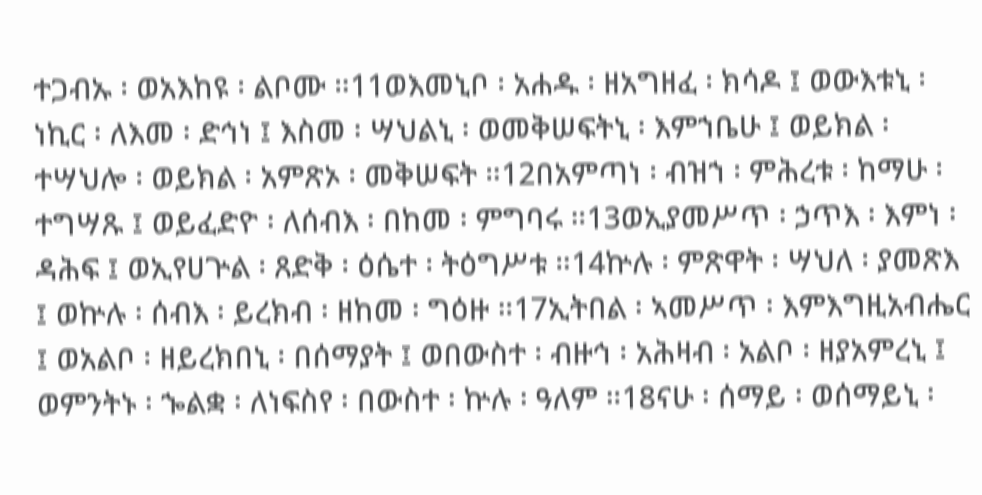ተጋብኡ ፡ ወአእከዩ ፡ ልቦሙ ።11ወእመኒቦ ፡ አሐዱ ፡ ዘአግዘፈ ፡ ክሳዶ ፤ ወውእቱኒ ፡ ነኪር ፡ ለእመ ፡ ድኅነ ፤ እስመ ፡ ሣህልኒ ፡ ወመቅሠፍትኒ ፡ እምኀቤሁ ፤ ወይክል ፡ ተሣህሎ ፡ ወይክል ፡ አምጽኦ ፡ መቅሠፍት ።12በአምጣነ ፡ ብዝኀ ፡ ምሕረቱ ፡ ከማሁ ፡ ተግሣጹ ፤ ወይፈድዮ ፡ ለሰብእ ፡ በከመ ፡ ምግባሩ ።13ወኢያመሥጥ ፡ ኃጥእ ፡ እምነ ፡ ዳሕፍ ፤ ወኢየሀጕል ፡ ጸድቅ ፡ ዕሴተ ፡ ትዕግሥቱ ።14ኵሉ ፡ ምጽዋት ፡ ሣህለ ፡ ያመጽእ ፤ ወኵሉ ፡ ሰብእ ፡ ይረክብ ፡ ዘከመ ፡ ግዕዙ ።17ኢትበል ፡ ኣመሥጥ ፡ እምእግዚአብሔር ፤ ወአልቦ ፡ ዘይረክበኒ ፡ በሰማያት ፤ ወበውስተ ፡ ብዙኅ ፡ አሕዛብ ፡ አልቦ ፡ ዘያአምረኒ ፤ ወምንትኑ ፡ ኈልቋ ፡ ለነፍስየ ፡ በውስተ ፡ ኵሉ ፡ ዓለም ።18ናሁ ፡ ሰማይ ፡ ወሰማይኒ ፡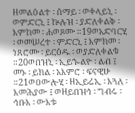ዘመልዕልተ ፡ ሰማይ ፡ ወቀላይኒ ፡ ወምድርኒ ፤ ኵሉዝ ፡ ያድለቀልቅ ፡ እምከመ ፡ ሐወጾሙ ።19ወአድባርሂ ፡ ወመሠረተ ፡ ምድርኒ ፤ እምክመ ፡ ነጸሮሙ ፡ ይርዕዱ ፡ ወያድለቀልቁ ።20ወበዝኒ ፡ ኢይኈልዮ ፡ ልብ ፤ መኑ ፡ ይክል ፡ አእምሮ ፡ ፍናዊሁ ።21ወዐውሎሂ ፡ ዘኢይሬኢ ፡ እጓለ ፡ እመሕያው ፤ ወዘይበዝኅ ፡ ግብሩ ፡ ኅቡእ ፡ ውእቱ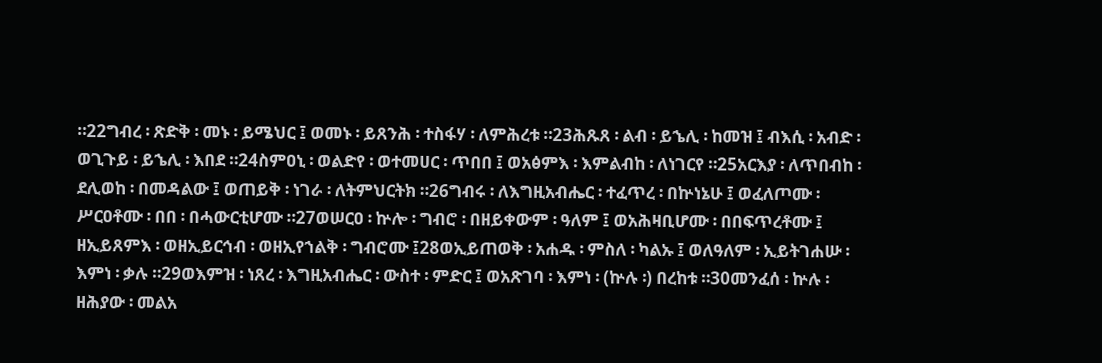።22ግብረ ፡ ጽድቅ ፡ መኑ ፡ ይሜህር ፤ ወመኑ ፡ ይጸንሕ ፡ ተስፋሃ ፡ ለምሕረቱ ።23ሕጹጸ ፡ ልብ ፡ ይኄሊ ፡ ከመዝ ፤ ብእሲ ፡ አብድ ፡ ወጊጉይ ፡ ይኄሊ ፡ እበደ ።24ስምዐኒ ፡ ወልድየ ፡ ወተመሀር ፡ ጥበበ ፤ ወአፅምእ ፡ እምልብከ ፡ ለነገርየ ።25አርእያ ፡ ለጥበብከ ፡ ደሊወከ ፡ በመዳልው ፤ ወጠይቅ ፡ ነገራ ፡ ለትምህርትክ ።26ግብሩ ፡ ለእግዚአብሔር ፡ ተፈጥረ ፡ በኵነኔሁ ፤ ወፈለጦሙ ፡ ሥርዐቶሙ ፡ በበ ፡ በሓውርቲሆሙ ።27ወሠርዐ ፡ ኵሎ ፡ ግብሮ ፡ በዘይቀውም ፡ ዓለም ፤ ወአሕዛቢሆሙ ፡ በበፍጥረቶሙ ፤ ዘኢይጸምእ ፡ ወዘኢይርኅብ ፡ ወዘኢየኀልቅ ፡ ግብሮሙ ፤28ወኢይጠወቅ ፡ አሐዱ ፡ ምስለ ፡ ካልኡ ፤ ወለዓለም ፡ ኢይትገሐሡ ፡ እምነ ፡ ቃሉ ።29ወእምዝ ፡ ነጸረ ፡ እግዚአብሔር ፡ ውስተ ፡ ምድር ፤ ወአጽገባ ፡ እምነ ፡ (ኵሉ ፡) በረከቱ ።30መንፈሰ ፡ ኵሉ ፡ ዘሕያው ፡ መልአ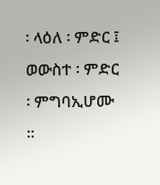፡ ላዕለ ፡ ምድር ፤ ወውስተ ፡ ምድር ፡ ምግባኢሆሙ ።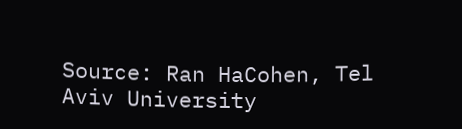Source: Ran HaCohen, Tel Aviv University